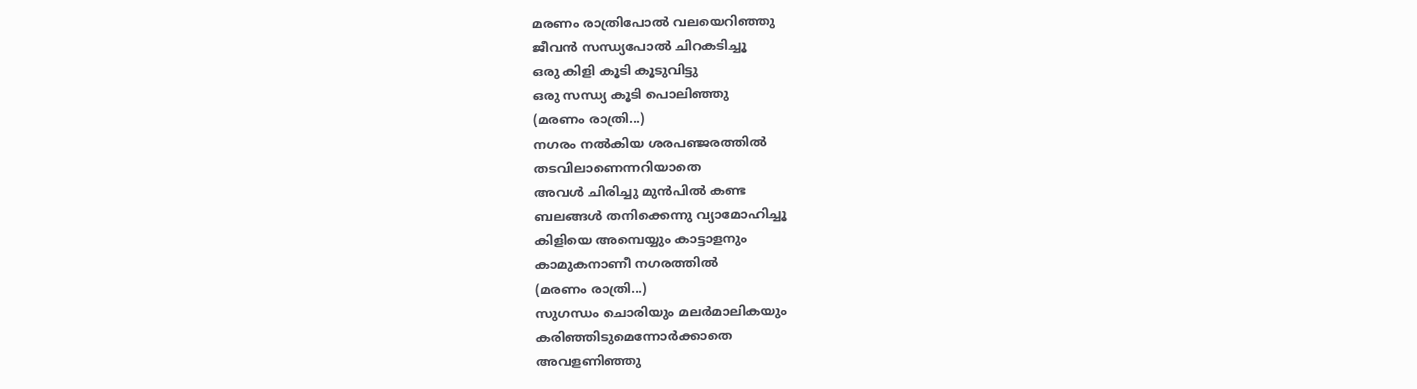മരണം രാത്രിപോൽ വലയെറിഞ്ഞു
ജീവൻ സന്ധ്യപോൽ ചിറകടിച്ചൂ
ഒരു കിളി കൂടി കൂടുവിട്ടു
ഒരു സന്ധ്യ കൂടി പൊലിഞ്ഞു
(മരണം രാത്രി...)
നഗരം നൽകിയ ശരപഞ്ജരത്തിൽ
തടവിലാണെന്നറിയാതെ
അവൾ ചിരിച്ചു മുൻപിൽ കണ്ട
ബലങ്ങൾ തനിക്കെന്നു വ്യാമോഹിച്ചൂ
കിളിയെ അമ്പെയ്യും കാട്ടാളനും
കാമുകനാണീ നഗരത്തിൽ
(മരണം രാത്രി...)
സുഗന്ധം ചൊരിയും മലർമാലികയും
കരിഞ്ഞിടുമെന്നോർക്കാതെ
അവളണിഞ്ഞു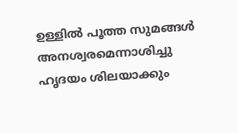ഉള്ളിൽ പൂത്ത സുമങ്ങൾ
അനശ്വരമെന്നാശിച്ചു
ഹൃദയം ശിലയാക്കും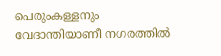പെരുംകള്ളനും
വേദാന്തിയാണീ നഗരത്തിൽ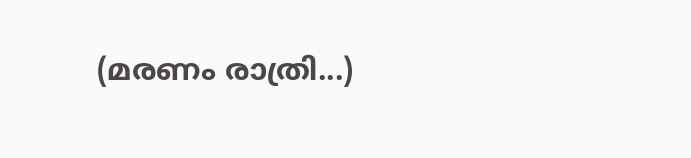(മരണം രാത്രി...)